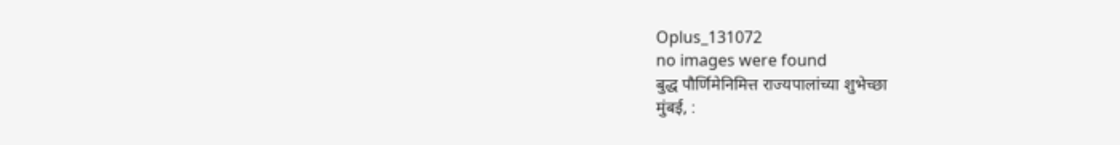Oplus_131072
no images were found
बुद्ध पौर्णिमेनिमित्त राज्यपालांच्या शुभेच्छा
मुंबई, :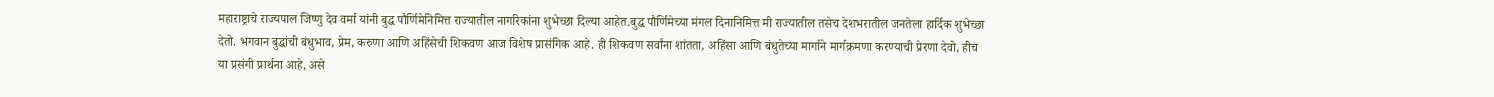महाराष्ट्राचे राज्यपाल जिष्णु देव वर्मा यांनी बुद्ध पौर्णिमेनिमित्त राज्यातील नागरिकांना शुभेच्छा दिल्या आहेत.बुद्ध पौर्णिमेच्या मंगल दिनानिमित्त मी राज्यातील तसेच देशभरातील जनतेला हार्दिक शुभेच्छा देतो. भगवान बुद्धांची बंधुभाव, प्रेम, करुणा आणि अहिंसेची शिकवण आज विशेष प्रासंगिक आहे. ही शिकवण सर्वांना शांतता, अहिंसा आणि बंधुतेच्या मार्गाने मार्गक्रमणा करण्याची प्रेरणा देवो, हीच या प्रसंगी प्रार्थना आहे, असे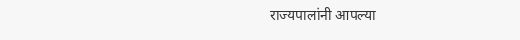राज्यपालांनी आपल्या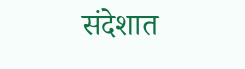संदेशात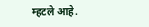म्हटले आहे.